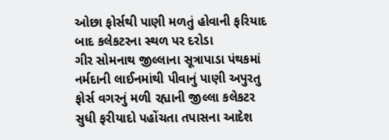ઓછા ફોર્સથી પાણી મળતું હોવાની ફરિયાદ બાદ કલેકટરના સ્થળ પર દરોડા
ગીર સોમનાથ જીલ્લાના સૂત્રાપાડા પંથકમાં નર્મદાની લાઈનમાંથી પીવાનું પાણી અપુરતુ ફોર્સ વગરનું મળી રહ્યાની જીલ્લા કલેકટર સુધી ફરીયાદો પહોંચતા તપાસના આદેશ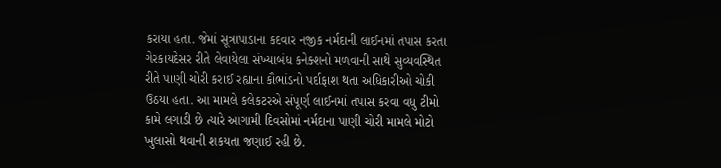કરાયા હતા. જેમાં સૂત્રાપાડાના કદવાર નજીક નર્મદાની લાઈનમાં તપાસ કરતા ગેરકાયદેસર રીતે લેવાયેલા સંખ્યાબંધ કનેક્શનો મળવાની સાથે સુવ્યવસ્થિત રીતે પાણી ચોરી કરાઈ રહ્યાના કૌભાંડનો પર્દાફાશ થતા અધિકારીઓ ચોકી ઉઠયા હતા. આ મામલે કલેકટરએ સંપૂર્ણ લાઈનમાં તપાસ કરવા વધુ ટીમો કામે લગાડી છે ત્યારે આગામી દિવસોમાં નર્મદાના પાણી ચોરી મામલે મોટો ખુલાસો થવાની શકયતા જણાઈ રહી છે.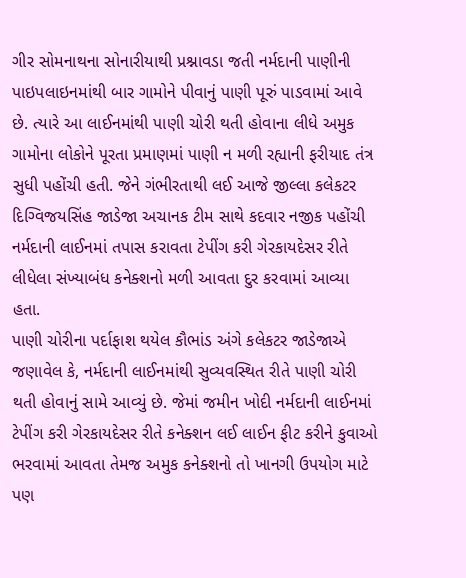ગીર સોમનાથના સોનારીયાથી પ્રશ્નાવડા જતી નર્મદાની પાણીની પાઇપલાઇનમાંથી બાર ગામોને પીવાનું પાણી પૂરું પાડવામાં આવે છે. ત્યારે આ લાઈનમાંથી પાણી ચોરી થતી હોવાના લીધે અમુક ગામોના લોકોને પૂરતા પ્રમાણમાં પાણી ન મળી રહ્યાની ફરીયાદ તંત્ર સુધી પહોંચી હતી. જેને ગંભીરતાથી લઈ આજે જીલ્લા કલેકટર દિગ્વિજયસિંહ જાડેજા અચાનક ટીમ સાથે કદવાર નજીક પહોંચી નર્મદાની લાઈનમાં તપાસ કરાવતા ટેપીંગ કરી ગેરકાયદેસર રીતે લીધેલા સંખ્યાબંધ કનેક્શનો મળી આવતા દુર કરવામાં આવ્યા હતા.
પાણી ચોરીના પર્દાફાશ થયેલ કૌભાંડ અંગે કલેકટર જાડેજાએ જણાવેલ કે, નર્મદાની લાઈનમાંથી સુવ્યવસ્થિત રીતે પાણી ચોરી થતી હોવાનું સામે આવ્યું છે. જેમાં જમીન ખોદી નર્મદાની લાઈનમાં ટેપીંગ કરી ગેરકાયદેસર રીતે કનેક્શન લઈ લાઈન ફીટ કરીને કુવાઓ ભરવામાં આવતા તેમજ અમુક કનેક્શનો તો ખાનગી ઉપયોગ માટે પણ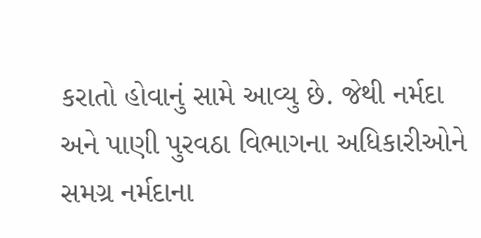કરાતો હોવાનું સામે આવ્યુ છે. જેથી નર્મદા અને પાણી પુરવઠા વિભાગના અધિકારીઓને સમગ્ર નર્મદાના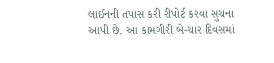લાઈનની તપાસ કરી રીપોર્ટ કરવા સુચના આપી છે. આ કામગીરી બે-ચાર દિવસમાં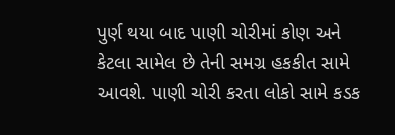પુર્ણ થયા બાદ પાણી ચોરીમાં કોણ અને કેટલા સામેલ છે તેની સમગ્ર હકકીત સામે આવશે. પાણી ચોરી કરતા લોકો સામે કડક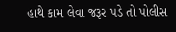હાથે કામ લેવા જરૂર પડે તો પોલીસ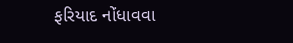ફરિયાદ નોંધાવવા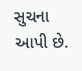સુચના આપી છે.